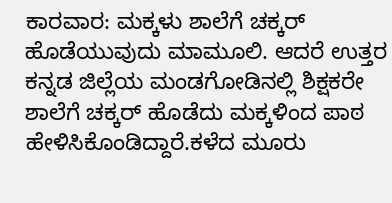ಕಾರವಾರ: ಮಕ್ಕಳು ಶಾಲೆಗೆ ಚಕ್ಕರ್ ಹೊಡೆಯುವುದು ಮಾಮೂಲಿ. ಆದರೆ ಉತ್ತರ ಕನ್ನಡ ಜಿಲ್ಲೆಯ ಮಂಡಗೋಡಿನಲ್ಲಿ ಶಿಕ್ಷಕರೇ ಶಾಲೆಗೆ ಚಕ್ಕರ್ ಹೊಡೆದು ಮಕ್ಕಳಿಂದ ಪಾಠ ಹೇಳಿಸಿಕೊಂಡಿದ್ದಾರೆ.ಕಳೆದ ಮೂರು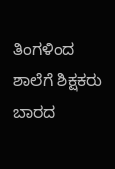ತಿಂಗಳಿಂದ ಶಾಲೆಗೆ ಶಿಕ್ಷಕರು ಬಾರದ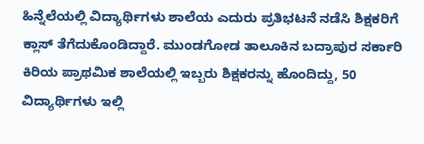ಹಿನ್ನೆಲೆಯಲ್ಲಿ ವಿದ್ಯಾರ್ಥಿಗಳು ಶಾಲೆಯ ಎದುರು ಪ್ರತಿಭಟನೆ ನಡೆಸಿ ಶಿಕ್ಷಕರಿಗೆ ಕ್ಲಾಸ್ ತೆಗೆದುಕೊಂಡಿದ್ದಾರೆ. ಮುಂಡಗೋಡ ತಾಲೂಕಿನ ಬದ್ರಾಪುರ ಸರ್ಕಾರಿ ಕಿರಿಯ ಪ್ರಾಥಮಿಕ ಶಾಲೆಯಲ್ಲಿ ಇಬ್ಬರು ಶಿಕ್ಷಕರನ್ನು ಹೊಂದಿದ್ದು, 50 ವಿದ್ಯಾರ್ಥಿಗಳು ಇಲ್ಲಿ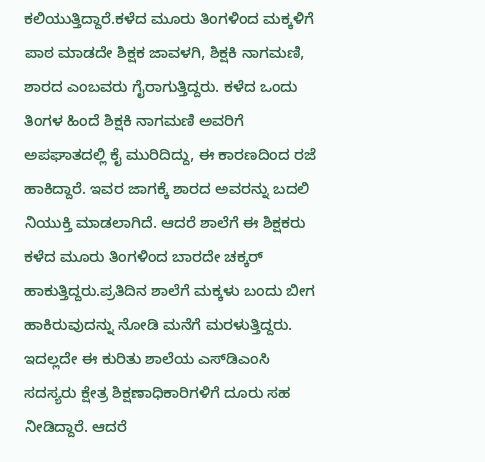ಕಲಿಯುತ್ತಿದ್ದಾರೆ.ಕಳೆದ ಮೂರು ತಿಂಗಳಿಂದ ಮಕ್ಕಳಿಗೆ ಪಾಠ ಮಾಡದೇ ಶಿಕ್ಷಕ ಜಾವಳಗಿ, ಶಿಕ್ಷಕಿ ನಾಗಮಣಿ, ಶಾರದ ಎಂಬವರು ಗೈರಾಗುತ್ತಿದ್ದರು. ಕಳೆದ ಒಂದು ತಿಂಗಳ ಹಿಂದೆ ಶಿಕ್ಷಕಿ ನಾಗಮಣಿ ಅವರಿಗೆ ಅಪಘಾತದಲ್ಲಿ ಕೈ ಮುರಿದಿದ್ದು, ಈ ಕಾರಣದಿಂದ ರಜೆ ಹಾಕಿದ್ದಾರೆ. ಇವರ ಜಾಗಕ್ಕೆ ಶಾರದ ಅವರನ್ನು ಬದಲಿ ನಿಯುಕ್ತಿ ಮಾಡಲಾಗಿದೆ. ಆದರೆ ಶಾಲೆಗೆ ಈ ಶಿಕ್ಷಕರು ಕಳೆದ ಮೂರು ತಿಂಗಳಿಂದ ಬಾರದೇ ಚಕ್ಕರ್ ಹಾಕುತ್ತಿದ್ದರು.ಪ್ರತಿದಿನ ಶಾಲೆಗೆ ಮಕ್ಕಳು ಬಂದು ಬೀಗ ಹಾಕಿರುವುದನ್ನು ನೋಡಿ ಮನೆಗೆ ಮರಳುತ್ತಿದ್ದರು. ಇದಲ್ಲದೇ ಈ ಕುರಿತು ಶಾಲೆಯ ಎಸ್‍ಡಿಎಂಸಿ ಸದಸ್ಯರು ಕ್ಷೇತ್ರ ಶಿಕ್ಷಣಾಧಿಕಾರಿಗಳಿಗೆ ದೂರು ಸಹ ನೀಡಿದ್ದಾರೆ. ಆದರೆ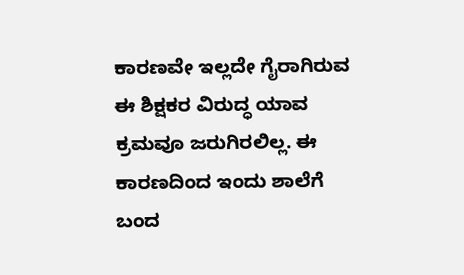ಕಾರಣವೇ ಇಲ್ಲದೇ ಗೈರಾಗಿರುವ ಈ ಶಿಕ್ಷಕರ ವಿರುದ್ಧ ಯಾವ ಕ್ರಮವೂ ಜರುಗಿರಲಿಲ್ಲ. ಈ ಕಾರಣದಿಂದ ಇಂದು ಶಾಲೆಗೆ ಬಂದ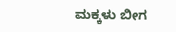ಮಕ್ಕಳು ಬೀಗ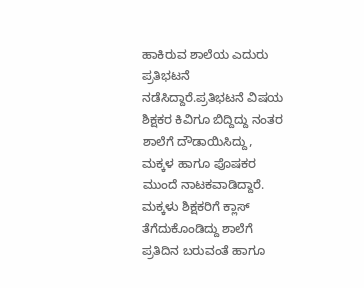ಹಾಕಿರುವ ಶಾಲೆಯ ಎದುರು ಪ್ರತಿಭಟನೆ ನಡೆಸಿದ್ದಾರೆ.ಪ್ರತಿಭಟನೆ ವಿಷಯ ಶಿಕ್ಷಕರ ಕಿವಿಗೂ ಬಿದ್ದಿದ್ದು ನಂತರ ಶಾಲೆಗೆ ದೌಡಾಯಿಸಿದ್ದು, ಮಕ್ಕಳ ಹಾಗೂ ಪೊಷಕರ ಮುಂದೆ ನಾಟಕವಾಡಿದ್ದಾರೆ. ಮಕ್ಕಳು ಶಿಕ್ಷಕರಿಗೆ ಕ್ಲಾಸ್ ತೆಗೆದುಕೊಂಡಿದ್ದು ಶಾಲೆಗೆ ಪ್ರತಿದಿನ ಬರುವಂತೆ ಹಾಗೂ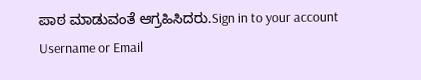ಪಾಠ ಮಾಡುವಂತೆ ಆಗ್ರಹಿಸಿದರು.Sign in to your account
Username or Email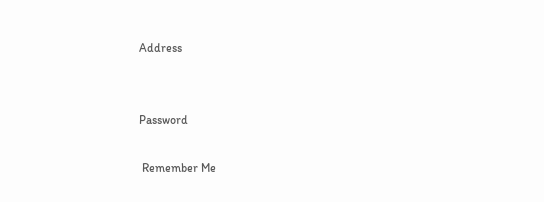Address


Password

 Remember Me